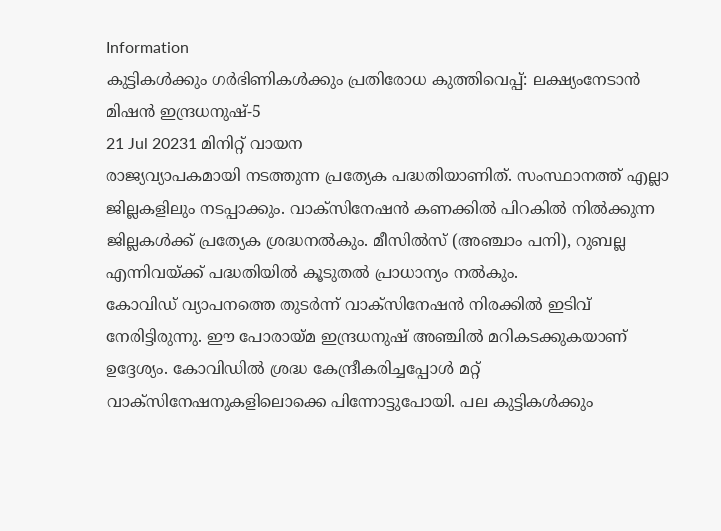Information
കുട്ടികൾക്കും ഗർഭിണികൾക്കും പ്രതിരോധ കുത്തിവെപ്പ്: ലക്ഷ്യംനേടാൻ മിഷൻ ഇന്ദ്രധനുഷ്-5
21 Jul 20231 മിനിറ്റ് വായന
രാജ്യവ്യാപകമായി നടത്തുന്ന പ്രത്യേക പദ്ധതിയാണിത്. സംസ്ഥാനത്ത് എല്ലാ ജില്ലകളിലും നടപ്പാക്കും. വാക്സിനേഷൻ കണക്കിൽ പിറകിൽ നിൽക്കുന്ന ജില്ലകൾക്ക് പ്രത്യേക ശ്രദ്ധനൽകും. മീസിൽസ് (അഞ്ചാം പനി), റുബല്ല എന്നിവയ്ക്ക് പദ്ധതിയിൽ കൂടുതൽ പ്രാധാന്യം നൽകും.
കോവിഡ് വ്യാപനത്തെ തുടർന്ന് വാക്സിനേഷൻ നിരക്കിൽ ഇടിവ് നേരിട്ടിരുന്നു. ഈ പോരായ്മ ഇന്ദ്രധനുഷ് അഞ്ചിൽ മറികടക്കുകയാണ് ഉദ്ദേശ്യം. കോവിഡിൽ ശ്രദ്ധ കേന്ദ്രീകരിച്ചപ്പോൾ മറ്റ് വാക്സിനേഷനുകളിലൊക്കെ പിന്നോട്ടുപോയി. പല കുട്ടികൾക്കും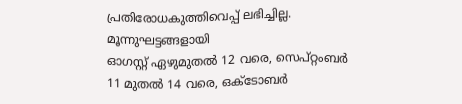പ്രതിരോധകുത്തിവെപ്പ് ലഭിച്ചില്ല.
മൂന്നുഘട്ടങ്ങളായി
ഓഗസ്റ്റ് ഏഴുമുതൽ 12 വരെ, സെപ്റ്റംബർ 11 മുതൽ 14 വരെ, ഒക്ടോബർ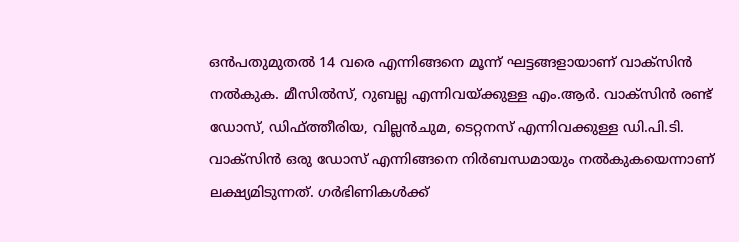ഒൻപതുമുതൽ 14 വരെ എന്നിങ്ങനെ മൂന്ന് ഘട്ടങ്ങളായാണ് വാക്സിൻ നൽകുക. മീസിൽസ്, റുബല്ല എന്നിവയ്ക്കുള്ള എം.ആർ. വാക്സിൻ രണ്ട് ഡോസ്, ഡിഫ്ത്തീരിയ, വില്ലൻചുമ, ടെറ്റനസ് എന്നിവക്കുള്ള ഡി.പി.ടി. വാക്സിൻ ഒരു ഡോസ് എന്നിങ്ങനെ നിർബന്ധമായും നൽകുകയെന്നാണ് ലക്ഷ്യമിടുന്നത്. ഗർഭിണികൾക്ക്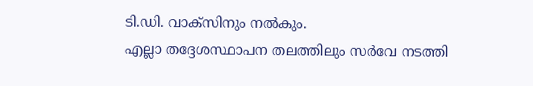ടി.ഡി. വാക്സിനും നൽകും.
എല്ലാ തദ്ദേശസ്ഥാപന തലത്തിലും സർവേ നടത്തി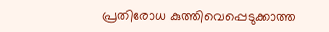പ്രതിരോധ കുത്തിവെപ്പെടുക്കാത്ത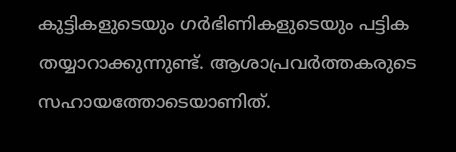കുട്ടികളുടെയും ഗർഭിണികളുടെയും പട്ടിക തയ്യാറാക്കുന്നുണ്ട്. ആശാപ്രവർത്തകരുടെ സഹായത്തോടെയാണിത്.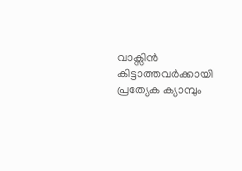വാക്സിൻ കിട്ടാത്തവർക്കായി പ്രത്യേക ക്യാമ്പും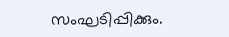സംഘടിപ്പിക്കും.